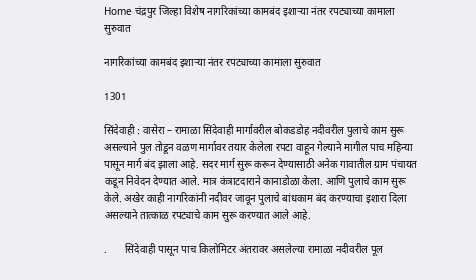Home चंद्रपुर जिल्हा विशेष नागरिकांच्या कामबंद इशाऱ्या नंतर रपट्याच्या कामाला सुरुवात

नागरिकांच्या कामबंद इशाऱ्या नंतर रपट्याच्या कामाला सुरुवात

1301

सिंदेवाही : वासेरा – रामाळा सिंदेवाही मार्गावरील बोकडडोह नदीवरील पुलाचे काम सुरू असल्याने पुल तोडून वळण मार्गावर तयार केलेला रपटा वाहून गेल्याने मागील पाच महिन्या पासून मार्ग बंद झाला आहे. सदर मार्ग सुरू करून देण्यासाठी अनेक गावातील ग्राम पंचायत कडून निवेदन देण्यात आले. मात्र कंत्राटदाराने कानाडोळा केला. आणि पुलाचे काम सुरू केले. अखेर काही नागरिकांनी नदीवर जावून पुलाचे बांधकाम बंद करण्याचा इशारा दिला असल्याने तात्काळ रपट्याचे काम सुरू करण्यात आले आहे.

.       सिंदेवाही पासून पाच किलोमिटर अंतरावर असलेल्या रामाळा नदीवरील पूल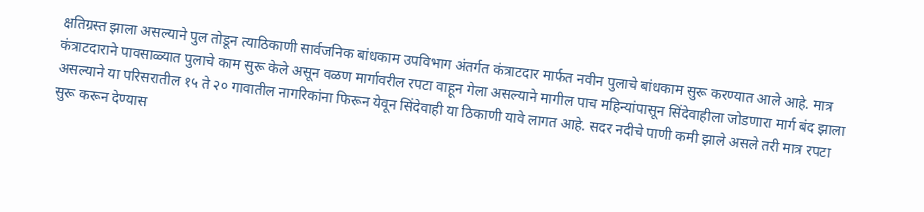क्षतिग्रस्त झाला असल्याने पुल तोडून त्याठिकाणी सार्वजनिक बांधकाम उपविभाग अंतर्गत कंत्राटदार मार्फत नवीन पुलाचे बांधकाम सुरू करण्यात आले आहे. मात्र कंत्राटदाराने पावसाळ्यात पुलाचे काम सुरू केले असून वळण मार्गावरील रपटा वाहून गेला असल्याने मागील पाच महिन्यांपासून सिंदेवाहीला जोडणारा मार्ग बंद झाला असल्याने या परिसरातील १५ ते २० गावातील नागरिकांना फिरून येवून सिंदेवाही या ठिकाणी यावे लागत आहे. सदर नदीचे पाणी कमी झाले असले तरी मात्र रपटा सुरू करून देण्यास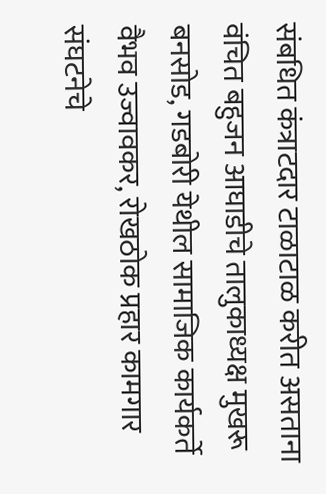संबधित कंत्राटदार टाळाटाळ करीत असताना वंचित बहुजन आघाडीचे तालुकाध्यक्ष मुखरू बनसोड, गडबोरी येथील सामाजिक कार्यकर्ते वैभव उज्वावकर, रोखठोक प्रहार कामगार संघटनेचे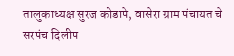तालुकाध्यक्ष सुरज कोडापे, वासेरा ग्राम पंचायत चे सरपंच दिलीप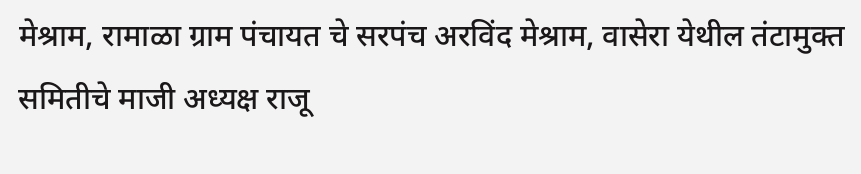मेश्राम, रामाळा ग्राम पंचायत चे सरपंच अरविंद मेश्राम, वासेरा येथील तंटामुक्त समितीचे माजी अध्यक्ष राजू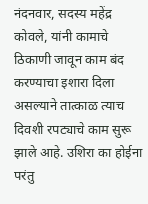नंदनवार, सदस्य महेंद्र कोवले, यांनी कामाचे ठिकाणी जावून काम बंद करण्याचा इशारा दिला असल्याने तात्काळ त्याच दिवशी रपट्याचे काम सुरू झाले आहे. उशिरा का होईना परंतु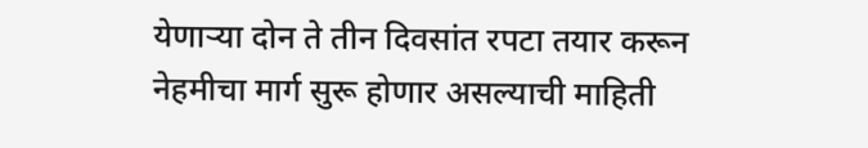येणाऱ्या दोन ते तीन दिवसांत रपटा तयार करून नेहमीचा मार्ग सुरू होणार असल्याची माहिती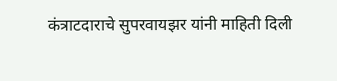कंत्राटदाराचे सुपरवायझर यांनी माहिती दिली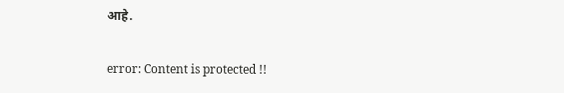आहे.

error: Content is protected !!